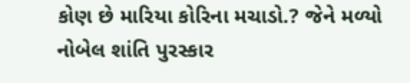કોણ છે મારિયા કોરિના મચાડો.? જેને મળ્યો નોબેલ શાંતિ પુરસ્કાર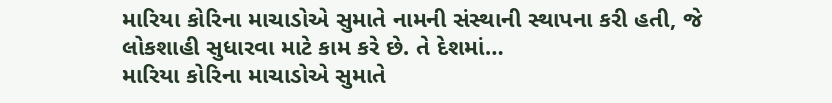મારિયા કોરિના માચાડોએ સુમાતે નામની સંસ્થાની સ્થાપના કરી હતી, જે લોકશાહી સુધારવા માટે કામ કરે છે. તે દેશમાં…
મારિયા કોરિના માચાડોએ સુમાતે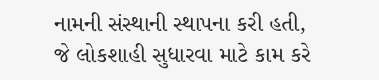નામની સંસ્થાની સ્થાપના કરી હતી, જે લોકશાહી સુધારવા માટે કામ કરે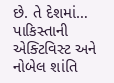છે. તે દેશમાં…
પાકિસ્તાની એક્ટિવિસ્ટ અને નોબેલ શાંતિ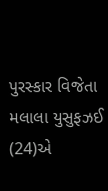પુરસ્કાર વિજેતા મલાલા યુસુફઝઈ (24)એ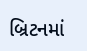બ્રિટનમાં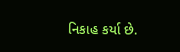નિકાહ કર્યા છે.